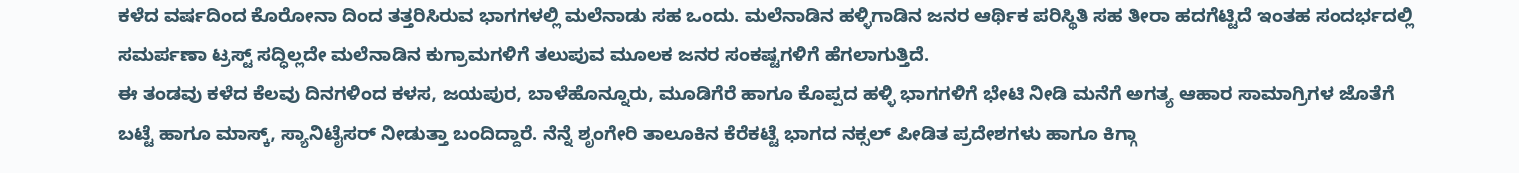ಕಳೆದ ವರ್ಷದಿಂದ ಕೊರೋನಾ ದಿಂದ ತತ್ತರಿಸಿರುವ ಭಾಗಗಳಲ್ಲಿ ಮಲೆನಾಡು ಸಹ ಒಂದು. ಮಲೆನಾಡಿನ ಹಳ್ಳಿಗಾಡಿನ ಜನರ ಆರ್ಥಿಕ ಪರಿಸ್ಥಿತಿ ಸಹ ತೀರಾ ಹದಗೆಟ್ಟಿದೆ ಇಂತಹ ಸಂದರ್ಭದಲ್ಲಿ ಸಮರ್ಪಣಾ ಟ್ರಸ್ಟ್ ಸದ್ಧಿಲ್ಲದೇ ಮಲೆನಾಡಿನ ಕುಗ್ರಾಮಗಳಿಗೆ ತಲುಪುವ ಮೂಲಕ ಜನರ ಸಂಕಷ್ಟಗಳಿಗೆ ಹೆಗಲಾಗುತ್ತಿದೆ.
ಈ ತಂಡವು ಕಳೆದ ಕೆಲವು ದಿನಗಳಿಂದ ಕಳಸ, ಜಯಪುರ, ಬಾಳೆಹೊನ್ನೂರು, ಮೂಡಿಗೆರೆ ಹಾಗೂ ಕೊಪ್ಪದ ಹಳ್ಳಿ ಭಾಗಗಳಿಗೆ ಭೇಟಿ ನೀಡಿ ಮನೆಗೆ ಅಗತ್ಯ ಆಹಾರ ಸಾಮಾಗ್ರಿಗಳ ಜೊತೆಗೆ ಬಟ್ಟೆ ಹಾಗೂ ಮಾಸ್ಕ್, ಸ್ಯಾನಿಟೈಸರ್ ನೀಡುತ್ತಾ ಬಂದಿದ್ದಾರೆ. ನೆನ್ನೆ ಶೃಂಗೇರಿ ತಾಲೂಕಿನ ಕೆರೆಕಟ್ಟೆ ಭಾಗದ ನಕ್ಸಲ್ ಪೀಡಿತ ಪ್ರದೇಶಗಳು ಹಾಗೂ ಕಿಗ್ಗಾ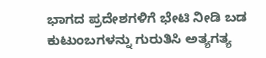ಭಾಗದ ಪ್ರದೇಶಗಳಿಗೆ ಭೇಟಿ ನೀಡಿ ಬಡ ಕುಟುಂಬಗಳನ್ನು ಗುರುತಿಸಿ ಅತ್ಯಗತ್ಯ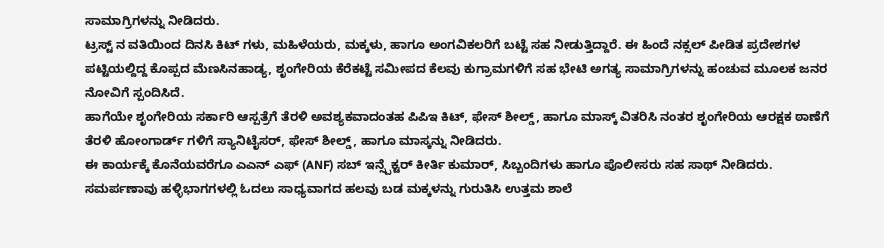ಸಾಮಾಗ್ರಿಗಳನ್ನು ನೀಡಿದರು.
ಟ್ರಸ್ಟ್ ನ ವತಿಯಿಂದ ದಿನಸಿ ಕಿಟ್ ಗಳು, ಮಹಿಳೆಯರು, ಮಕ್ಕಳು, ಹಾಗೂ ಅಂಗವಿಕಲರಿಗೆ ಬಟ್ಟೆ ಸಹ ನೀಡುತ್ತಿದ್ದಾರೆ. ಈ ಹಿಂದೆ ನಕ್ಸಲ್ ಪೀಡಿತ ಪ್ರದೇಶಗಳ ಪಟ್ಟಿಯಲ್ದಿದ್ದ ಕೊಪ್ಪದ ಮೆಣಸಿನಹಾಡ್ಯ, ಶೃಂಗೇರಿಯ ಕೆರೆಕಟ್ಟೆ ಸಮೀಪದ ಕೆಲವು ಕುಗ್ರಾಮಗಳಿಗೆ ಸಹ ಭೇಟಿ ಅಗತ್ಯ ಸಾಮಾಗ್ರಿಗಳನ್ನು ಹಂಚುವ ಮೂಲಕ ಜನರ ನೋವಿಗೆ ಸ್ಪಂದಿಸಿದೆ.
ಹಾಗೆಯೇ ಶೃಂಗೇರಿಯ ಸರ್ಕಾರಿ ಆಸ್ಪತ್ರೆಗೆ ತೆರಳಿ ಅವಶ್ಯಕವಾದಂತಹ ಪಿಪಿಇ ಕಿಟ್, ಫೇಸ್ ಶೀಲ್ಡ್, ಹಾಗೂ ಮಾಸ್ಕ್ ವಿತರಿಸಿ ನಂತರ ಶೃಂಗೇರಿಯ ಆರಕ್ಷಕ ಠಾಣೆಗೆ ತೆರಳಿ ಹೋಂಗಾರ್ಡ್ ಗಳಿಗೆ ಸ್ಯಾನಿಟೈಸರ್, ಫೇಸ್ ಶೀಲ್ಡ್, ಹಾಗೂ ಮಾಸ್ಕನ್ನು ನೀಡಿದರು.
ಈ ಕಾರ್ಯಕ್ಕೆ ಕೊನೆಯವರೆಗೂ ಎಎನ್ ಎಫ್ (ANF) ಸಬ್ ಇನ್ಸ್ಪೆಕ್ಟರ್ ಕೀರ್ತಿ ಕುಮಾರ್, ಸಿಬ್ಬಂದಿಗಳು ಹಾಗೂ ಪೊಲೀಸರು ಸಹ ಸಾಥ್ ನೀಡಿದರು.
ಸಮರ್ಪಣಾವು ಹಳ್ಳಿಭಾಗಗಳಲ್ಲಿ ಓದಲು ಸಾಧ್ಯವಾಗದ ಹಲವು ಬಡ ಮಕ್ಕಳನ್ನು ಗುರುತಿಸಿ ಉತ್ತಮ ಶಾಲೆ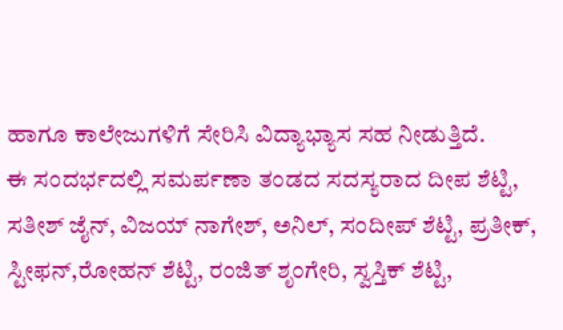ಹಾಗೂ ಕಾಲೇಜುಗಳಿಗೆ ಸೇರಿಸಿ ವಿದ್ಯಾಭ್ಯಾಸ ಸಹ ನೀಡುತ್ತಿದೆ.
ಈ ಸಂದರ್ಭದಲ್ಲಿ ಸಮರ್ಪಣಾ ತಂಡದ ಸದಸ್ಯರಾದ ದೀಪ ಶೆಟ್ಟಿ, ಸತೀಶ್ ಜೈನ್, ವಿಜಯ್ ನಾಗೇಶ್, ಅನಿಲ್, ಸಂದೀಪ್ ಶೆಟ್ಟಿ, ಪ್ರತೀಕ್, ಸ್ಟೀಫನ್,ರೋಹನ್ ಶೆಟ್ಟಿ, ರಂಜಿತ್ ಶೃಂಗೇರಿ, ಸ್ವಸ್ತಿಕ್ ಶೆಟ್ಟಿ,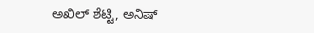ಅಖಿಲ್ ಶೆಟ್ಟಿ, ಅನಿಷ್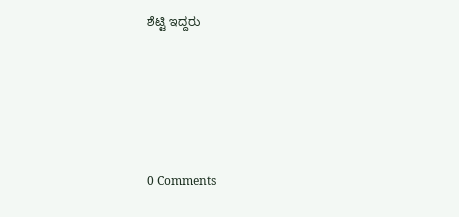ಶೆಟ್ಟಿ ಇದ್ದರು





0 Comments